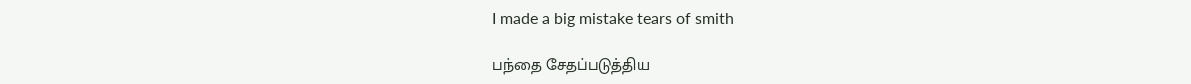I made a big mistake tears of smith

பந்தை சேதப்படுத்திய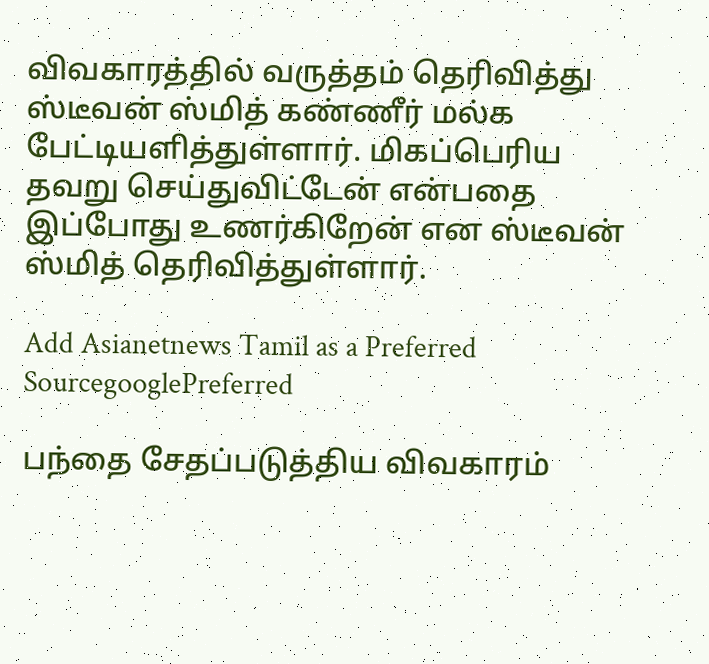விவகாரத்தில் வருத்தம் தெரிவித்து ஸ்டீவன் ஸ்மித் கண்ணீர் மல்க பேட்டியளித்துள்ளார். மிகப்பெரிய தவறு செய்துவிட்டேன் என்பதை இப்போது உணர்கிறேன் என ஸ்டீவன் ஸ்மித் தெரிவித்துள்ளார்.

Add Asianetnews Tamil as a Preferred SourcegooglePreferred

பந்தை சேதப்படுத்திய விவகாரம்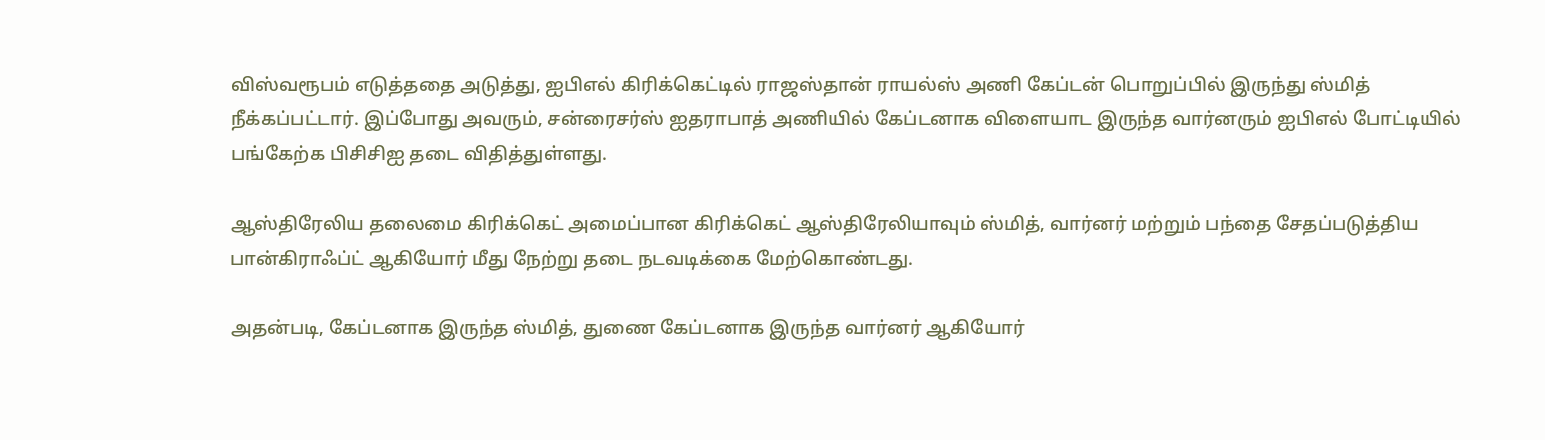விஸ்வரூபம் எடுத்ததை அடுத்து, ஐபிஎல் கிரிக்கெட்டில் ராஜஸ்தான் ராயல்ஸ் அணி கேப்டன் பொறுப்பில் இருந்து ஸ்மித் நீக்கப்பட்டார். இப்போது அவரும், சன்ரைசர்ஸ் ஐதராபாத் அணியில் கேப்டனாக விளையாட இருந்த வார்னரும் ஐபிஎல் போட்டியில் பங்கேற்க பிசிசிஐ தடை விதித்துள்ளது.

ஆஸ்திரேலிய தலைமை கிரிக்கெட் அமைப்பான கிரிக்கெட் ஆஸ்திரேலியாவும் ஸ்மித், வார்னர் மற்றும் பந்தை சேதப்படுத்திய பான்கிராஃப்ட் ஆகியோர் மீது நேற்று தடை நடவடிக்கை மேற்கொண்டது.

அதன்படி, கேப்டனாக இருந்த ஸ்மித், துணை கேப்டனாக இருந்த வார்னர் ஆகியோர்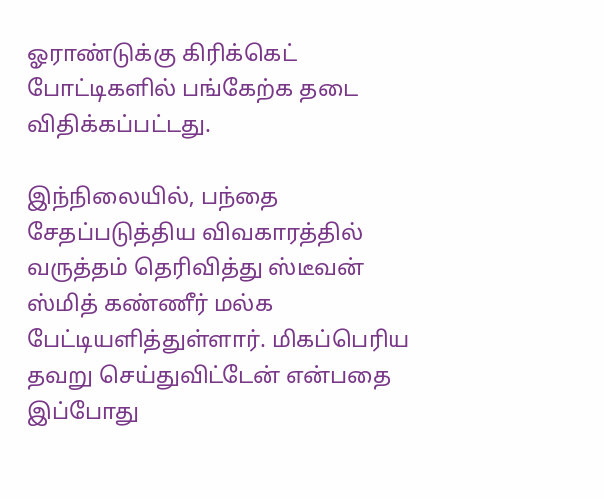ஓராண்டுக்கு கிரிக்கெட் போட்டிகளில் பங்கேற்க தடை விதிக்கப்பட்டது.

இந்நிலையில், பந்தை சேதப்படுத்திய விவகாரத்தில் வருத்தம் தெரிவித்து ஸ்டீவன் ஸ்மித் கண்ணீர் மல்க பேட்டியளித்துள்ளார். மிகப்பெரிய தவறு செய்துவிட்டேன் என்பதை இப்போது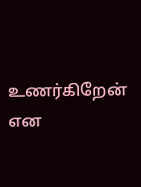உணர்கிறேன் என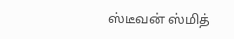ஸ்டீவன் ஸ்மித்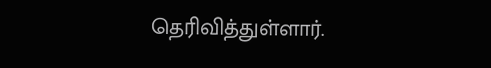தெரிவித்துள்ளார்.